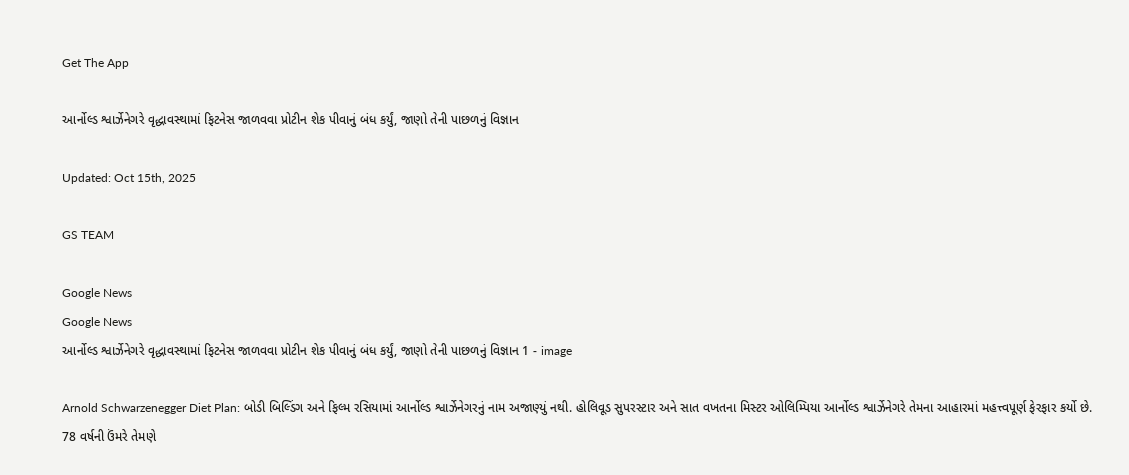Get The App

આર્નોલ્ડ શ્વાર્ઝેનેગરે વૃદ્ધાવસ્થામાં ફિટનેસ જાળવવા પ્રોટીન શેક પીવાનું બંધ કર્યું, જાણો તેની પાછળનું વિજ્ઞાન

Updated: Oct 15th, 2025

GS TEAM

Google News
Google News
આર્નોલ્ડ શ્વાર્ઝેનેગરે વૃદ્ધાવસ્થામાં ફિટનેસ જાળવવા પ્રોટીન શેક પીવાનું બંધ કર્યું, જાણો તેની પાછળનું વિજ્ઞાન 1 - image

Arnold Schwarzenegger Diet Plan: બોડી બિલ્ડિંગ અને ફિલ્મ રસિયામાં આર્નોલ્ડ શ્વાર્ઝેનેગરનું નામ અજાણ્યું નથી. હોલિવૂડ સુપરસ્ટાર અને સાત વખતના મિસ્ટર ઓલિમ્પિયા આર્નોલ્ડ શ્વાર્ઝેનેગરે તેમના આહારમાં મહત્ત્વપૂર્ણ ફેરફાર કર્યો છે. 78 વર્ષની ઉંમરે તેમણે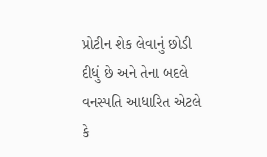પ્રોટીન શેક લેવાનું છોડી દીધું છે અને તેના બદલે વનસ્પતિ આધારિત એટલે કે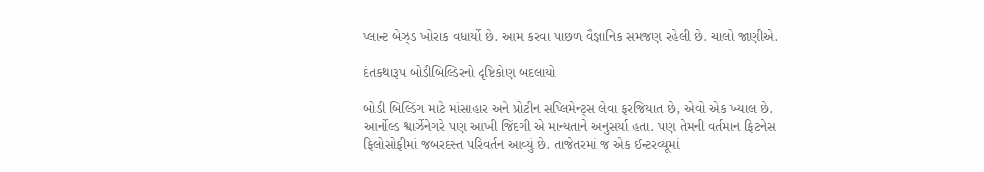પ્લાન્ટ બેઝ્ડ ખોરાક વધાર્યો છે. આમ કરવા પાછળ વૈજ્ઞાનિક સમજણ રહેલી છે. ચાલો જાણીએ.

દંતકથારૂપ બોડીબિલ્ડિરનો દૃષ્ટિકોણ બદલાયો

બોડી બિલ્ડિંગ માટે માંસાહાર અને પ્રોટીન સપ્લિમેન્ટ્સ લેવા ફરજિયાત છે, એવો એક ખ્યાલ છે. આર્નોલ્ડ શ્વાર્ઝેનેગરે પણ આખી જિંદગી એ માન્યતાને અનુસર્યા હતા. પણ તેમની વર્તમાન ફિટનેસ ફિલોસોફીમાં જબરદસ્ત પરિવર્તન આવ્યું છે. તાજેતરમાં જ એક ઈન્ટરવ્યૂમાં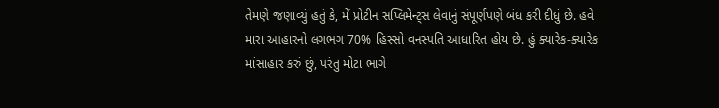તેમણે જણાવ્યું હતું કે, મેં પ્રોટીન સપ્લિમેન્ટ્સ લેવાનું સંપૂર્ણપણે બંધ કરી દીધું છે. હવે મારા આહારનો લગભગ 70% હિસ્સો વનસ્પતિ આધારિત હોય છે. હું ક્યારેક-ક્યારેક માંસાહાર કરું છું, પરંતુ મોટા ભાગે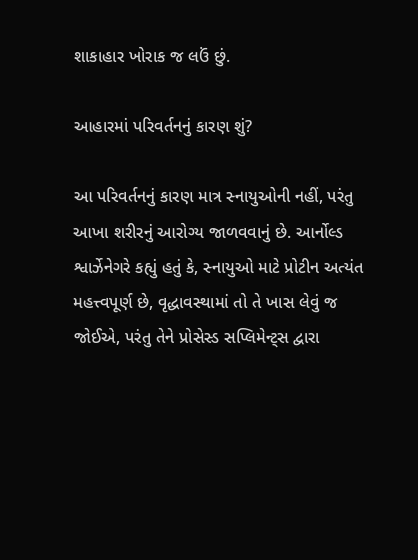શાકાહાર ખોરાક જ લઉં છું.

આહારમાં પરિવર્તનનું કારણ શું?

આ પરિવર્તનનું કારણ માત્ર સ્નાયુઓની નહીં, પરંતુ આખા શરીરનું આરોગ્ય જાળવવાનું છે. આર્નોલ્ડ શ્વાર્ઝેનેગરે કહ્યું હતું કે, સ્નાયુઓ માટે પ્રોટીન અત્યંત મહત્ત્વપૂર્ણ છે, વૃદ્ધાવસ્થામાં તો તે ખાસ લેવું જ જોઈએ, પરંતુ તેને પ્રોસેસ્ડ સપ્લિમેન્ટ્સ દ્વારા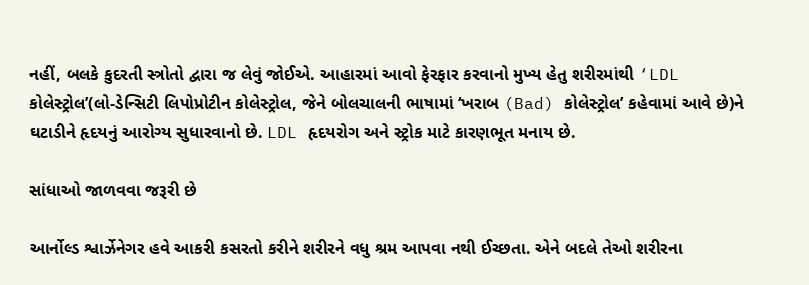નહીં, બલકે કુદરતી સ્ત્રોતો દ્વારા જ લેવું જોઈએ. આહારમાં આવો ફેરફાર કરવાનો મુખ્ય હેતુ શરીરમાંથી ‘LDL કોલેસ્ટ્રોલ’(લો-ડેન્સિટી લિપોપ્રોટીન કોલેસ્ટ્રોલ, જેને બોલચાલની ભાષામાં ‘ખરાબ (Bad) કોલેસ્ટ્રોલ’ કહેવામાં આવે છે)ને ઘટાડીને હૃદયનું આરોગ્ય સુધારવાનો છે. LDL હૃદયરોગ અને સ્ટ્રોક માટે કારણભૂત મનાય છે.

સાંધાઓ જાળવવા જરૂરી છે

આર્નોલ્ડ શ્વાર્ઝેનેગર હવે આકરી કસરતો કરીને શરીરને વધુ શ્રમ આપવા નથી ઈચ્છતા. એને બદલે તેઓ શરીરના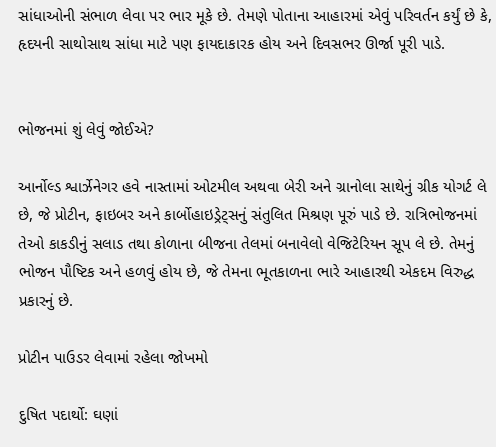સાંધાઓની સંભાળ લેવા પર ભાર મૂકે છે. તેમણે પોતાના આહારમાં એવું પરિવર્તન કર્યું છે કે, હૃદયની સાથોસાથ સાંધા માટે પણ ફાયદાકારક હોય અને દિવસભર ઊર્જા પૂરી પાડે.


ભોજનમાં શું લેવું જોઈએ?

આર્નોલ્ડ શ્વાર્ઝેનેગર હવે નાસ્તામાં ઓટમીલ અથવા બેરી અને ગ્રાનોલા સાથેનું ગ્રીક યોગર્ટ લે છે, જે પ્રોટીન, ફાઇબર અને કાર્બોહાઇડ્રેટ્સનું સંતુલિત મિશ્રણ પૂરું પાડે છે. રાત્રિભોજનમાં તેઓ કાકડીનું સલાડ તથા કોળાના બીજના તેલમાં બનાવેલો વેજિટેરિયન સૂપ લે છે. તેમનું ભોજન પૌષ્ટિક અને હળવું હોય છે, જે તેમના ભૂતકાળના ભારે આહારથી એકદમ વિરુદ્ધ પ્રકારનું છે.

પ્રોટીન પાઉડર લેવામાં રહેલા જોખમો

દુષિત પદાર્થો: ઘણાં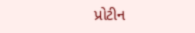પ્રોટીન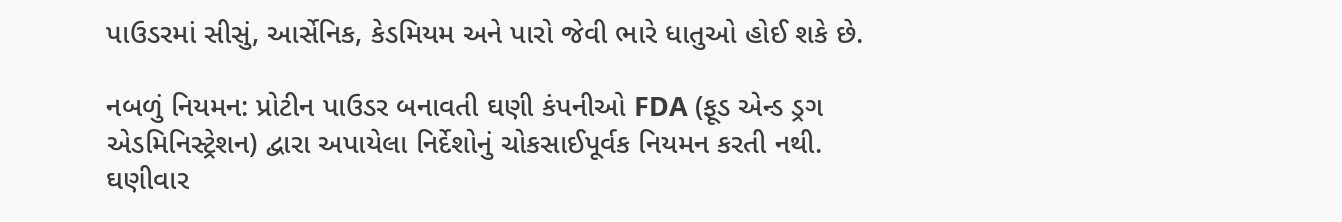પાઉડરમાં સીસું, આર્સેનિક, કેડમિયમ અને પારો જેવી ભારે ધાતુઓ હોઈ શકે છે.

નબળું નિયમન: પ્રોટીન પાઉડર બનાવતી ઘણી કંપનીઓ FDA (ફૂડ એન્ડ ડ્રગ એડમિનિસ્ટ્રેશન) દ્વારા અપાયેલા નિર્દેશોનું ચોકસાઈપૂર્વક નિયમન કરતી નથી. ઘણીવાર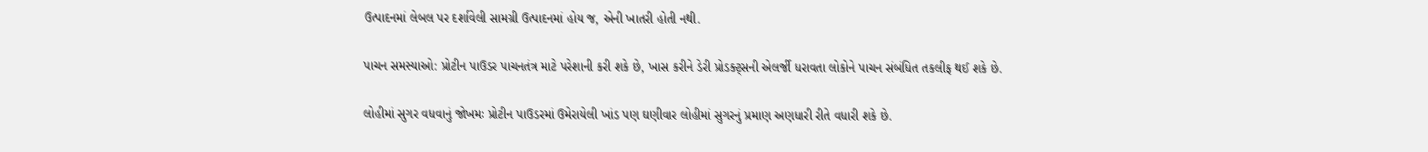ઉત્પાદનમાં લેબલ પર દર્શાવેલી સામગ્રી ઉત્પાદનમાં હોય જ, એની ખાતરી હોતી નથી.

પાચન સમસ્યાઓ: પ્રોટીન પાઉડર પાચનતંત્ર માટે પરેશાની કરી શકે છે, ખાસ કરીને ડેરી પ્રોડક્ટ્સની એલર્જી ધરાવતા લોકોને પાચન સંબંધિત તકલીફ થઈ શકે છે.

લોહીમાં સુગર વધવાનું જોખમઃ પ્રોટીન પાઉડરમાં ઉમેરાયેલી ખાંડ પણ ઘણીવાર લોહીમાં સુગરનું પ્રમાણ અણધારી રીતે વધારી શકે છે.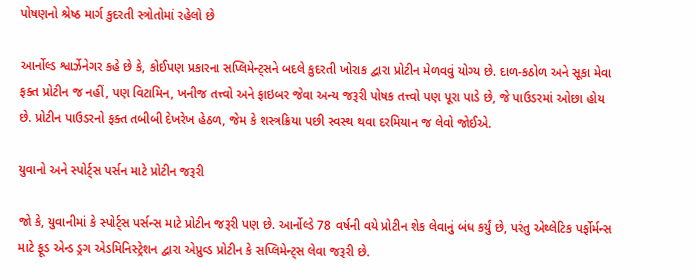પોષણનો શ્રેષ્ઠ માર્ગ કુદરતી સ્ત્રોતોમાં રહેલો છે

આર્નોલ્ડ શ્વાર્ઝેનેગર કહે છે કે, કોઈપણ પ્રકારના સપ્લિમેન્ટ્સને બદલે કુદરતી ખોરાક દ્વારા પ્રોટીન મેળવવું યોગ્ય છે. દાળ-કઠોળ અને સૂકા મેવા ફક્ત પ્રોટીન જ નહીં, પણ વિટામિન, ખનીજ તત્ત્વો અને ફાઇબર જેવા અન્ય જરૂરી પોષક તત્ત્વો પણ પૂરા પાડે છે, જે પાઉડરમાં ઓછા હોય છે. પ્રોટીન પાઉડરનો ફક્ત તબીબી દેખરેખ હેઠળ, જેમ કે શસ્ત્રક્રિયા પછી સ્વસ્થ થવા દરમિયાન જ લેવો જોઈએ.

યુવાનો અને સ્પોર્ટ્સ પર્સન માટે પ્રોટીન જરૂરી

જો કે, યુવાનીમાં કે સ્પોર્ટ્સ પર્સન્સ માટે પ્રોટીન જરૂરી પણ છે. આર્નોલ્ડે 78 વર્ષની વયે પ્રોટીન શેક લેવાનું બંધ કર્યું છે, પરંતુ એથ્લેટિક પર્ફોર્મન્સ માટે ફૂડ એન્ડ ડ્રગ એડમિનિસ્ટ્રેશન દ્વારા એપ્રુવ્ડ પ્રોટીન કે સપ્લિમેન્ટ્સ લેવા જરૂરી છે.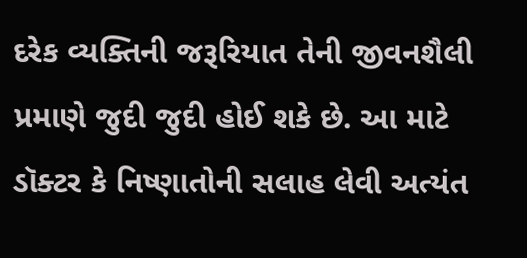દરેક વ્યક્તિની જરૂરિયાત તેની જીવનશૈલી પ્રમાણે જુદી જુદી હોઈ શકે છે. આ માટે ડૉક્ટર કે નિષ્ણાતોની સલાહ લેવી અત્યંત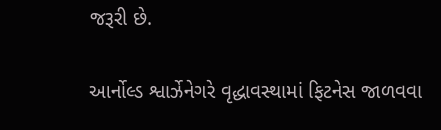જરૂરી છે.

આર્નોલ્ડ શ્વાર્ઝેનેગરે વૃદ્ધાવસ્થામાં ફિટનેસ જાળવવા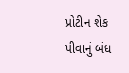પ્રોટીન શેક પીવાનું બંધ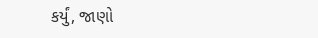કર્યું, જાણો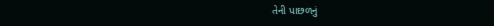તેની પાછળનું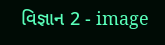વિજ્ઞાન 2 - image